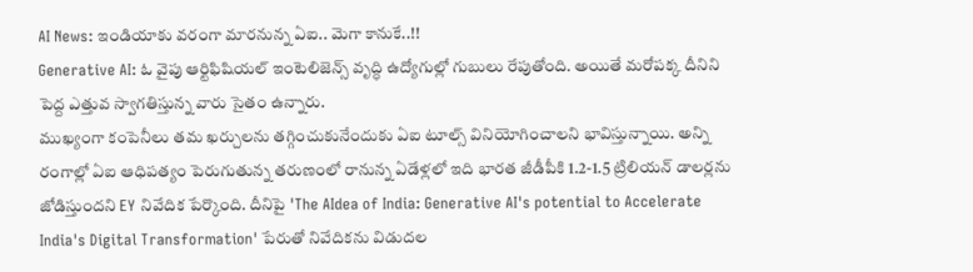AI News: ఇండియాకు వరంగా మారనున్న ఏఐ.. మెగా కానుకే..!!
Generative AI: ఓ వైపు ఆర్టిఫిషియల్ ఇంటెలిజెన్స్ వృద్ధి ఉద్యోగుల్లో గుబులు రేపుతోంది. అయితే మరోపక్క దీనిని పెద్ద ఎత్తువ స్వాగతిస్తున్న వారు సైతం ఉన్నారు.
ముఖ్యంగా కంపెనీలు తమ ఖర్చులను తగ్గించుకునేందుకు ఏఐ టూల్స్ వినియోగించాలని భావిస్తున్నాయి. అన్ని రంగాల్లో ఏఐ ఆధిపత్యం పెరుగుతున్న తరుణంలో రానున్న ఏడేళ్లలో ఇది భారత జీడీపీకి 1.2-1.5 ట్రిలియన్ డాలర్లను జోడిస్తుందని EY నివేదిక పేర్కొంది. దీనిపై 'The AIdea of India: Generative AI's potential to Accelerate India's Digital Transformation' పేరుతో నివేదికను విడుదల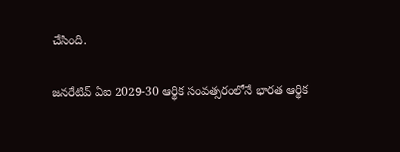చేసింది.

జనరేటివ్ ఏఐ 2029-30 ఆర్థిక సంవత్సరంలోనే భారత ఆర్థిక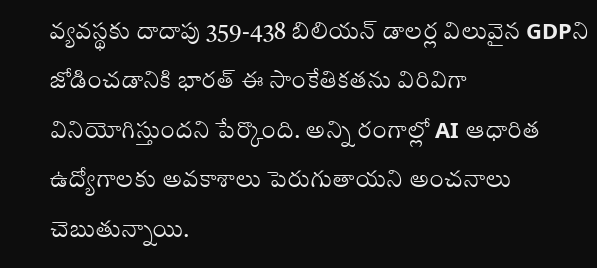వ్యవస్థకు దాదాపు 359-438 బిలియన్ డాలర్ల విలువైన GDPని జోడించడానికి భారత్ ఈ సాంకేతికతను విరివిగా వినియోగిస్తుందని పేర్కొంది. అన్ని రంగాల్లో AI ఆధారిత ఉద్యోగాలకు అవకాశాలు పెరుగుతాయని అంచనాలు చెబుతున్నాయి.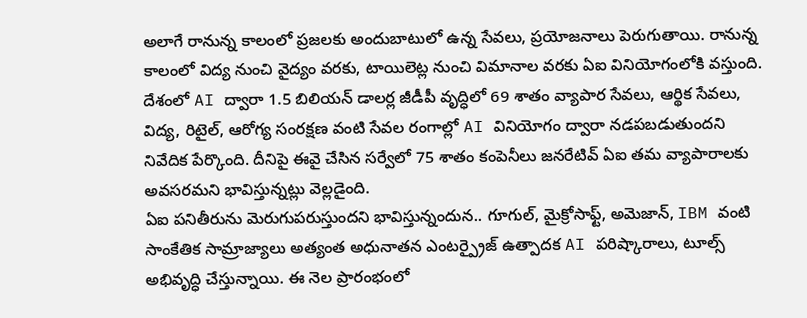అలాగే రానున్న కాలంలో ప్రజలకు అందుబాటులో ఉన్న సేవలు, ప్రయోజనాలు పెరుగుతాయి. రానున్న కాలంలో విద్య నుంచి వైద్యం వరకు, టాయిలెట్ల నుంచి విమానాల వరకు ఏఐ వినియోగంలోకి వస్తుంది.
దేశంలో AI ద్వారా 1.5 బిలియన్ డాలర్ల జీడీపీ వృద్ధిలో 69 శాతం వ్యాపార సేవలు, ఆర్థిక సేవలు, విద్య, రిటైల్, ఆరోగ్య సంరక్షణ వంటి సేవల రంగాల్లో AI వినియోగం ద్వారా నడపబడుతుందని నివేదిక పేర్కొంది. దీనిపై ఈవై చేసిన సర్వేలో 75 శాతం కంపెనీలు జనరేటివ్ ఏఐ తమ వ్యాపారాలకు అవసరమని భావిస్తున్నట్లు వెల్లడైంది.
ఏఐ పనితీరును మెరుగుపరుస్తుందని భావిస్తున్నందున.. గూగుల్, మైక్రోసాఫ్ట్, అమెజాన్, IBM వంటి సాంకేతిక సామ్రాజ్యాలు అత్యంత అధునాతన ఎంటర్ప్రైజ్ ఉత్పాదక AI పరిష్కారాలు, టూల్స్ అభివృద్ధి చేస్తున్నాయి. ఈ నెల ప్రారంభంలో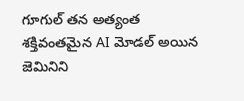గూగుల్ తన అత్యంత శక్తివంతమైన AI మోడల్ అయిన జెమినిని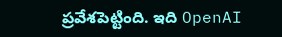ప్రవేశపెట్టింది. ఇది OpenAI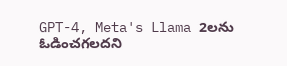GPT-4, Meta's Llama 2లను ఓడించగలదని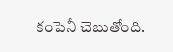కంపెనీ చెబుతోంది.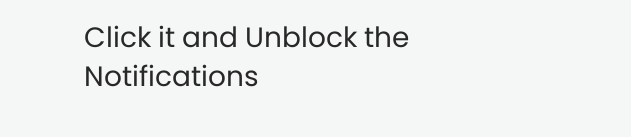Click it and Unblock the Notifications